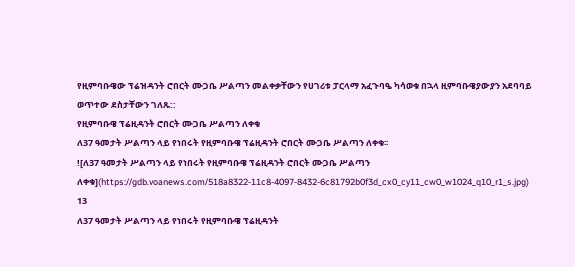የዚምባቡዌው ፕሬዝዳንት ሮበርት ሙጋቤ ሥልጣን መልቀቃቸውን የሀገሪቱ ፓርላማ አፈጉባዔ ካሳወቁ በኋላ ዚምባቡዌያውያን አደባባይ ወጥተው ደስታቸውን ገለጹ::
የዚምባቡዌ ፕሬዚዳንት ሮበርት ሙጋቤ ሥልጣን ለቀቁ
ለ37 ዓመታት ሥልጣን ላይ የነበሩት የዚምባቡዌ ፕሬዚዳንት ሮበርት ሙጋቤ ሥልጣን ለቀቁ፡፡
![ለ37 ዓመታት ሥልጣን ላይ የነበሩት የዚምባቡዌ ፕሬዚዳንት ሮበርት ሙጋቤ ሥልጣን ለቀቁ](https://gdb.voanews.com/518a8322-11c8-4097-8432-6c81792b0f3d_cx0_cy11_cw0_w1024_q10_r1_s.jpg)
13
ለ37 ዓመታት ሥልጣን ላይ የነበሩት የዚምባቡዌ ፕሬዚዳንት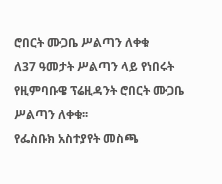ሮበርት ሙጋቤ ሥልጣን ለቀቁ
ለ37 ዓመታት ሥልጣን ላይ የነበሩት የዚምባቡዌ ፕሬዚዳንት ሮበርት ሙጋቤ ሥልጣን ለቀቁ፡፡
የፌስቡክ አስተያየት መስጫ